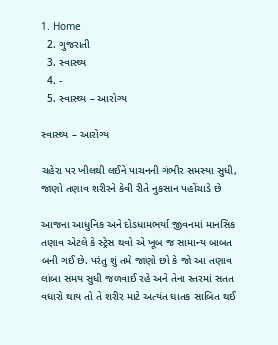1. Home
  2. ગુજરાતી
  3. સ્વાસ્થ્ય
  4. -
  5. સ્વાસ્થ્ય – આરોગ્ય

સ્વાસ્થ્ય – આરોગ્ય

ચહેરા પર ખીલથી લઈને પાચનની ગંભીર સમસ્યા સુધી, જાણો તણાવ શરીરને કેવી રીતે નુકસાન પહોંચાડે છે

આજના આધુનિક અને દોડધામભર્યા જીવનમાં માનસિક તણાવ એટલે કે સ્ટ્રેસ થવો એ ખૂબ જ સામાન્ય બાબત બની ગઈ છે. પરંતુ શું તમે જાણો છો કે જો આ તણાવ લાંબા સમય સુધી જળવાઈ રહે અને તેના સ્તરમાં સતત વધારો થાય તો તે શરીર માટે અત્યંત ઘાતક સાબિત થઈ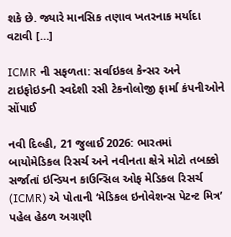શકે છે. જ્યારે માનસિક તણાવ ખતરનાક મર્યાદા વટાવી […]

ICMR ની સફળતા: સર્વાઇકલ કેન્સર અને ટાઇફોઇડની સ્વદેશી રસી ટેકનોલોજી ફાર્મા કંપનીઓને સોંપાઈ

નવી દિલ્હી, 21 જુલાઈ 2026: ભારતમાં બાયોમેડિકલ રિસર્ચ અને નવીનતા ક્ષેત્રે મોટો તબક્કો સર્જાતાં ઇન્ડિયન કાઉન્સિલ ઓફ મેડિકલ રિસર્ચ (ICMR) એ પોતાની ‘મેડિકલ ઇનોવેશન્સ પેટન્ટ મિત્ર’ પહેલ હેઠળ અગ્રણી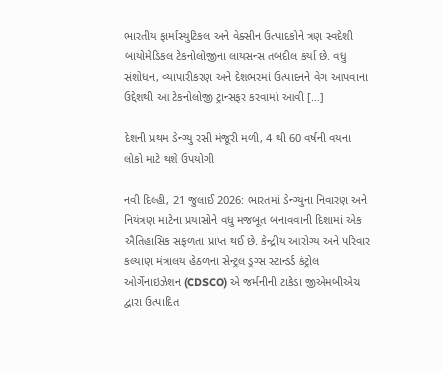ભારતીય ફાર્માસ્યુટિકલ અને વેક્સીન ઉત્પાદકોને ત્રણ સ્વદેશી બાયોમેડિકલ ટેકનોલોજીના લાયસન્સ તબદીલ કર્યા છે. વધુ સંશોધન, વ્યાપારીકરણ અને દેશભરમાં ઉત્પાદનને વેગ આપવાના ઉદ્દેશથી આ ટેકનોલોજી ટ્રાન્સફર કરવામાં આવી […]

દેશની પ્રથમ ડેન્ગ્યુ રસી મંજૂરી મળી, 4 થી 60 વર્ષની વયના લોકો માટે થશે ઉપયોગી

નવી દિલ્હી, 21 જુલાઈ 2026: ભારતમાં ડેન્ગ્યુના નિવારણ અને નિયંત્રણ માટેના પ્રયાસોને વધુ મજબૂત બનાવવાની દિશામાં એક ઐતિહાસિક સફળતા પ્રાપ્ત થઈ છે. કેન્દ્રીય આરોગ્ય અને પરિવાર કલ્યાણ મંત્રાલય હેઠળના સેન્ટ્રલ ડ્રગ્સ સ્ટાન્ડર્ડ કંટ્રોલ ઓર્ગેનાઇઝેશન (CDSCO) એ જર્મનીની ટાકેડા જીએમબીએચ દ્વારા ઉત્પાદિત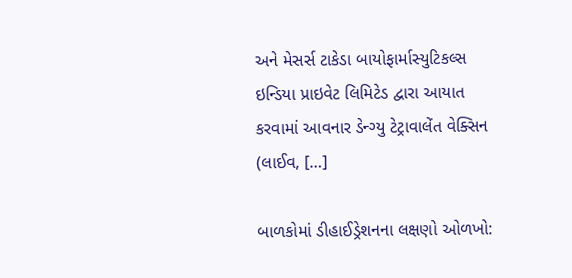અને મેસર્સ ટાકેડા બાયોફાર્માસ્યુટિકલ્સ ઇન્ડિયા પ્રાઇવેટ લિમિટેડ દ્વારા આયાત કરવામાં આવનાર ડેન્ગ્યુ ટેટ્રાવાલેંત વેક્સિન (લાઈવ, […]

બાળકોમાં ડીહાઈડ્રેશનના લક્ષણો ઓળખો: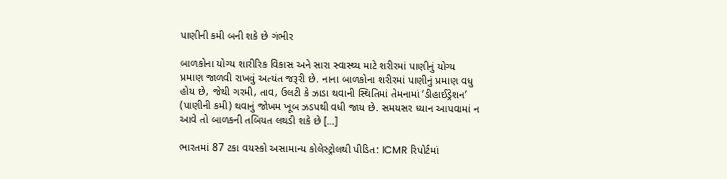પાણીની કમી બની શકે છે ગંભીર

બાળકોના યોગ્ય શારીરિક વિકાસ અને સારા સ્વાસ્થ્ય માટે શરીરમાં પાણીનું યોગ્ય પ્રમાણ જાળવી રાખવું અત્યંત જરૂરી છે. નાના બાળકોના શરીરમાં પાણીનું પ્રમાણ વધુ હોય છે, જેથી ગરમી, તાવ, ઉલટી કે ઝાડા થવાની સ્થિતિમાં તેમનામાં ‘ડીહાઈડ્રેશન’ (પાણીની કમી) થવાનું જોખમ ખૂબ ઝડપથી વધી જાય છે. સમયસર ધ્યાન આપવામાં ન આવે તો બાળકની તબિયત લથડી શકે છે […]

ભારતમાં 87 ટકા વયસ્કો અસામાન્ય કોલેસ્ટ્રોલથી પીડિત: ICMR રિપોર્ટમાં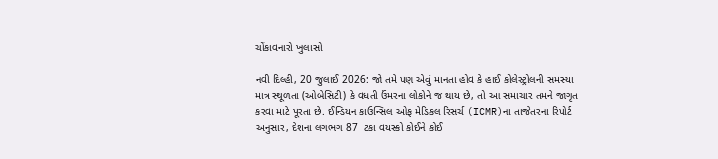ચોંકાવનારો ખુલાસો

નવી દિલ્હી, 20 જુલાઈ 2026: જો તમે પણ એવું માનતા હોવ કે હાઈ કોલેસ્ટ્રોલની સમસ્યા માત્ર સ્થૂળતા (ઓબેસિટી) કે વધતી ઉંમરના લોકોને જ થાય છે, તો આ સમાચાર તમને જાગૃત કરવા માટે પૂરતા છે. ઈન્ડિયન કાઉન્સિલ ઓફ મેડિકલ રિસર્ચ (ICMR)ના તાજેતરના રિપોર્ટ અનુસાર, દેશના લગભગ 87  ટકા વયસ્કો કોઈને કોઈ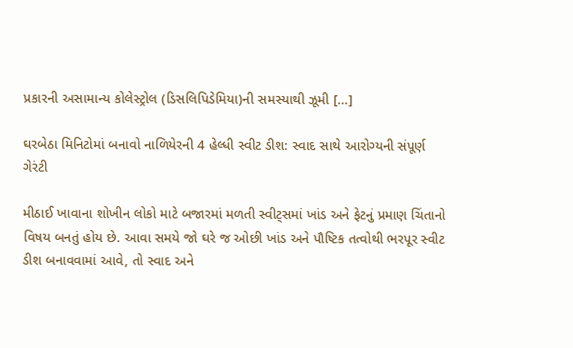પ્રકારની અસામાન્ય કોલેસ્ટ્રોલ (ડિસલિપિડેમિયા)ની સમસ્યાથી ઝૂમી […]

ઘરબેઠા મિનિટોમાં બનાવો નાળિયેરની 4 હેલ્ધી સ્વીટ ડીશ: સ્વાદ સાથે આરોગ્યની સંપૂર્ણ ગેરંટી

મીઠાઈ ખાવાના શોખીન લોકો માટે બજારમાં મળતી સ્વીટ્સમાં ખાંડ અને ફેટનું પ્રમાણ ચિંતાનો વિષય બનતું હોય છે. આવા સમયે જો ઘરે જ ઓછી ખાંડ અને પૌષ્ટિક તત્વોથી ભરપૂર સ્વીટ ડીશ બનાવવામાં આવે, તો સ્વાદ અને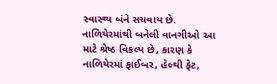સ્વાસ્થ્ય બંને સચવાય છે. નાળિયેરમાંથી બનેલી વાનગીઓ આ માટે શ્રેષ્ઠ વિકલ્પ છે, કારણ કે નાળિયેરમાં ફાઈબર, હેલ્થી ફેટ,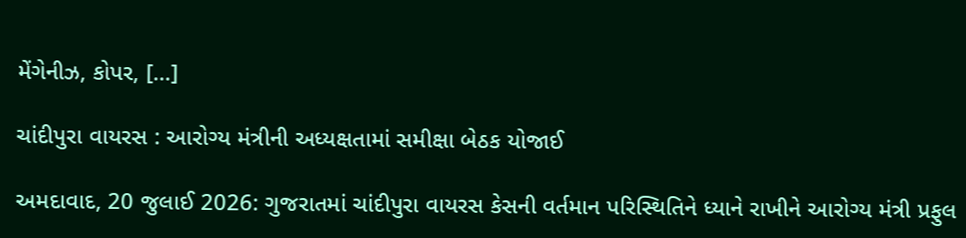મેંગેનીઝ, કોપર, […]

ચાંદીપુરા વાયરસ : આરોગ્ય મંત્રીની અધ્યક્ષતામાં સમીક્ષા બેઠક યોજાઈ

અમદાવાદ, 20 જુલાઈ 2026: ગુજરાતમાં ચાંદીપુરા વાયરસ કેસની વર્તમાન પરિસ્થિતિને ધ્યાને રાખીને આરોગ્ય મંત્રી પ્રફુલ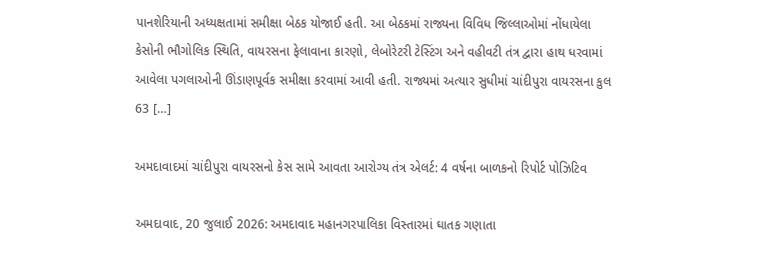પાનશેરિયાની અધ્યક્ષતામાં સમીક્ષા બેઠક યોજાઈ હતી. આ બેઠકમાં રાજ્યના વિવિધ જિલ્લાઓમાં નોંધાયેલા કેસોની ભૌગોલિક સ્થિતિ, વાયરસના ફેલાવાના કારણો, લેબોરેટરી ટેસ્ટિંગ અને વહીવટી તંત્ર દ્વારા હાથ ધરવામાં આવેલા પગલાઓની ઊંડાણપૂર્વક સમીક્ષા કરવામાં આવી હતી. રાજ્યમાં અત્યાર સુધીમાં ચાંદીપુરા વાયરસના કુલ 63 […]

અમદાવાદમાં ચાંદીપુરા વાયરસનો કેસ સામે આવતા આરોગ્ય તંત્ર એલર્ટ: 4 વર્ષના બાળકનો રિપોર્ટ પોઝિટિવ

અમદાવાદ, 20 જુલાઈ 2026: અમદાવાદ મહાનગરપાલિકા વિસ્તારમાં ઘાતક ગણાતા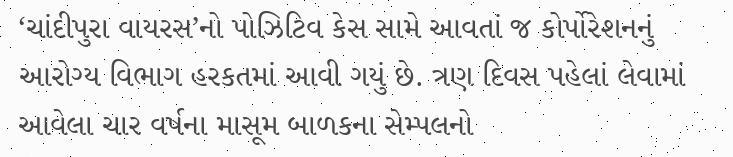‘ચાંદીપુરા વાયરસ’નો પોઝિટિવ કેસ સામે આવતાં જ કોર્પોરેશનનું આરોગ્ય વિભાગ હરકતમાં આવી ગયું છે. ત્રણ દિવસ પહેલાં લેવામાં આવેલા ચાર વર્ષના માસૂમ બાળકના સેમ્પલનો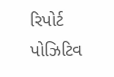રિપોર્ટ પોઝિટિવ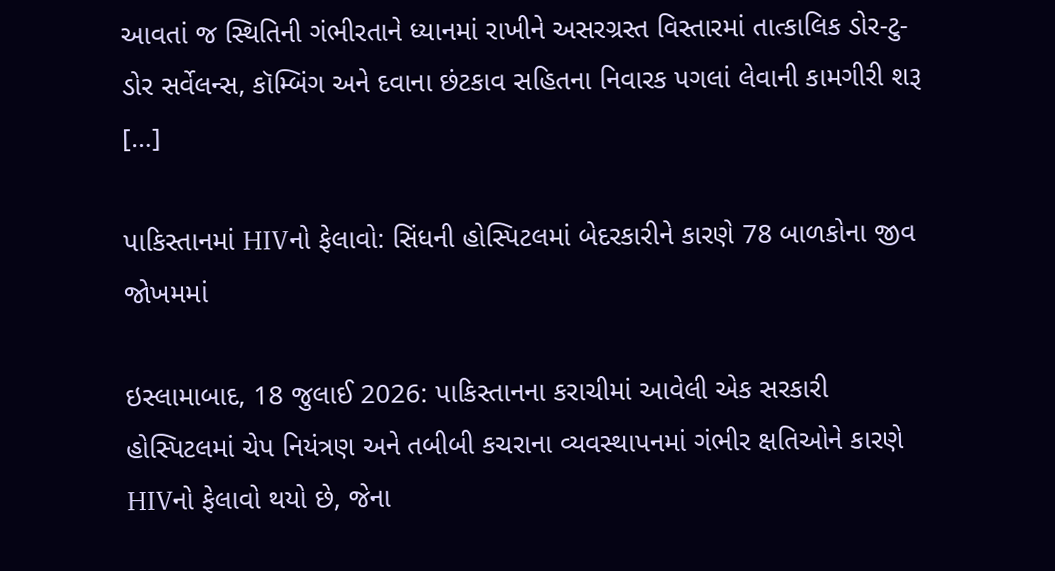આવતાં જ સ્થિતિની ગંભીરતાને ધ્યાનમાં રાખીને અસરગ્રસ્ત વિસ્તારમાં તાત્કાલિક ડોર-ટુ-ડોર સર્વેલન્સ, કૉમ્બિંગ અને દવાના છંટકાવ સહિતના નિવારક પગલાં લેવાની કામગીરી શરૂ […]

પાકિસ્તાનમાં HIVનો ફેલાવો: સિંધની હોસ્પિટલમાં બેદરકારીને કારણે 78 બાળકોના જીવ જોખમમાં

ઇસ્લામાબાદ, 18 જુલાઈ 2026: પાકિસ્તાનના કરાચીમાં આવેલી એક સરકારી હોસ્પિટલમાં ચેપ નિયંત્રણ અને તબીબી કચરાના વ્યવસ્થાપનમાં ગંભીર ક્ષતિઓને કારણે HIVનો ફેલાવો થયો છે, જેના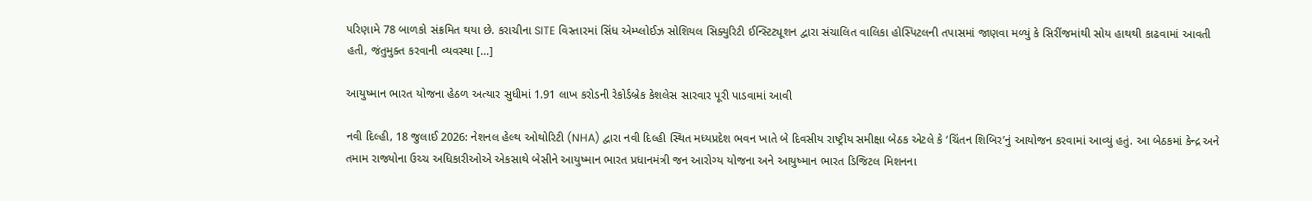પરિણામે 78 બાળકો સંક્રમિત થયા છે. કરાચીના SITE વિસ્તારમાં સિંધ એમ્પ્લોઈઝ સોશિયલ સિક્યુરિટી ઈન્સ્ટિટ્યૂશન દ્વારા સંચાલિત વાલિકા હોસ્પિટલની તપાસમાં જાણવા મળ્યું કે સિરીંજમાંથી સોય હાથથી કાઢવામાં આવતી હતી, જંતુમુક્ત કરવાની વ્યવસ્થા […]

આયુષ્માન ભારત યોજના હેઠળ અત્યાર સુધીમાં 1.91 લાખ કરોડની રેકોર્ડબ્રેક કેશલેસ સારવાર પૂરી પાડવામાં આવી

નવી દિલ્હી, 18 જુલાઈ 2026: નેશનલ હેલ્થ ઓથોરિટી (NHA) દ્વારા નવી દિલ્હી સ્થિત મધ્યપ્રદેશ ભવન ખાતે બે દિવસીય રાષ્ટ્રીય સમીક્ષા બેઠક એટલે કે ‘ચિંતન શિબિર’નું આયોજન કરવામાં આવ્યું હતું. આ બેઠકમાં કેન્દ્ર અને તમામ રાજ્યોના ઉચ્ચ અધિકારીઓએ એકસાથે બેસીને આયુષ્માન ભારત પ્રધાનમંત્રી જન આરોગ્ય યોજના અને આયુષ્માન ભારત ડિજિટલ મિશનના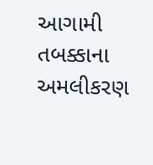આગામી તબક્કાના અમલીકરણ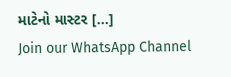માટેનો માસ્ટર […]
Join our WhatsApp Channel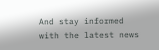And stay informed with the latest news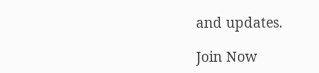and updates.

Join Now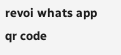revoi whats app qr code